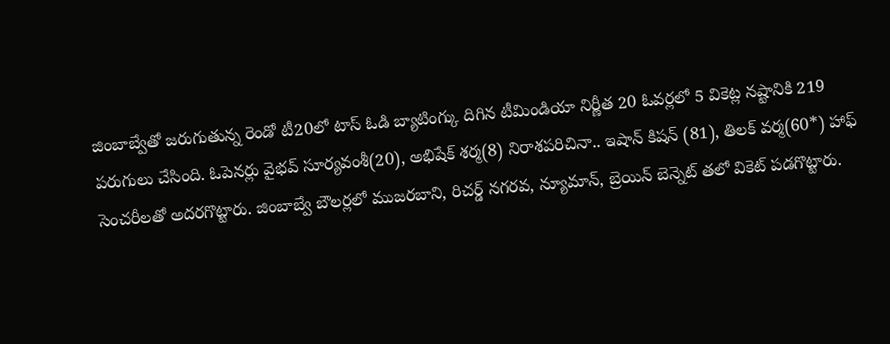జింబాబ్వేతో జరుగుతున్న రెండో టీ20లో టాస్ ఓడి బ్యాటింగ్కు దిగిన టీమిండియా నిర్ణీత 20 ఓవర్లలో 5 వికెట్ల నష్టానికి 219 పరుగులు చేసింది. ఓపెనర్లు వైభవ్ సూర్యవంశీ(20), అభిషేక్ శర్మ(8) నిరాశపరిచినా.. ఇషాన్ కిషన్ (81), తిలక్ వర్మ(60*) హాఫ్ సెంచరీలతో అదరగొట్టారు. జింబాబ్వే బౌలర్లలో ముజరబాని, రిచర్డ్ నగరవ, న్యూమాన్, బ్రెయిన్ బెన్నెట్ తలో వికెట్ పడగొట్టారు.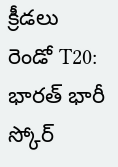క్రీడలు
రెండో T20: భారత్ భారీ స్కోర్